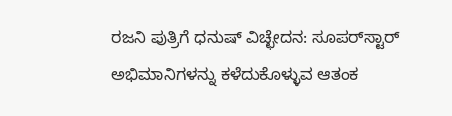ರಜನಿ ಪುತ್ರಿಗೆ ಧನುಷ್‌ ವಿಚ್ಛೇದನ: ಸೂಪರ್‌ಸ್ಟಾರ್ ಅಭಿಮಾನಿಗಳನ್ನು ಕಳೆದುಕೊಳ್ಳುವ ಆತಂಕ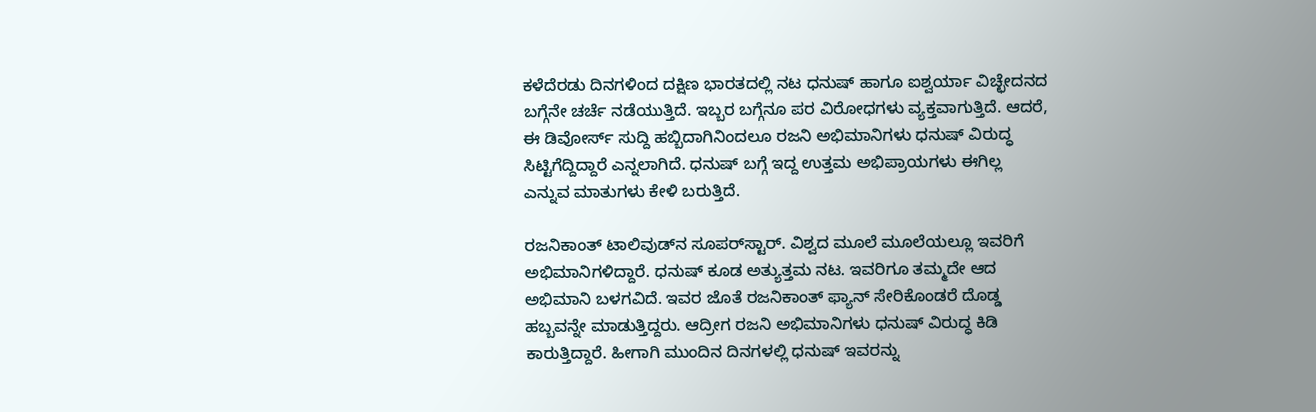ಕಳೆದೆರಡು ದಿನಗಳಿಂದ ದಕ್ಷಿಣ ಭಾರತದಲ್ಲಿ ನಟ ಧನುಷ್ ಹಾಗೂ ಐಶ್ವರ್ಯಾ ವಿಚ್ಛೇದನದ ಬಗ್ಗೆನೇ ಚರ್ಚೆ ನಡೆಯುತ್ತಿದೆ. ಇಬ್ಬರ ಬಗ್ಗೆನೂ ಪರ ವಿರೋಧಗಳು ವ್ಯಕ್ತವಾಗುತ್ತಿದೆ. ಆದರೆ, ಈ ಡಿವೋರ್ಸ್ ಸುದ್ದಿ ಹಬ್ಬಿದಾಗಿನಿಂದಲೂ ರಜನಿ ಅಭಿಮಾನಿಗಳು ಧನುಷ್ ವಿರುದ್ಧ ಸಿಟ್ಟಿಗೆದ್ದಿದ್ದಾರೆ ಎನ್ನಲಾಗಿದೆ. ಧನುಷ್ ಬಗ್ಗೆ ಇದ್ದ ಉತ್ತಮ ಅಭಿಪ್ರಾಯಗಳು ಈಗಿಲ್ಲ ಎನ್ನುವ ಮಾತುಗಳು ಕೇಳಿ ಬರುತ್ತಿದೆ.

ರಜನಿಕಾಂತ್ ಟಾಲಿವುಡ್‌ನ ಸೂಪರ್‌ಸ್ಟಾರ್. ವಿಶ್ವದ ಮೂಲೆ ಮೂಲೆಯಲ್ಲೂ ಇವರಿಗೆ ಅಭಿಮಾನಿಗಳಿದ್ದಾರೆ. ಧನುಷ್ ಕೂಡ ಅತ್ಯುತ್ತಮ ನಟ. ಇವರಿಗೂ ತಮ್ಮದೇ ಆದ ಅಭಿಮಾನಿ ಬಳಗವಿದೆ. ಇವರ ಜೊತೆ ರಜನಿಕಾಂತ್ ಫ್ಯಾನ್ ಸೇರಿಕೊಂಡರೆ ದೊಡ್ಡ ಹಬ್ಬವನ್ನೇ ಮಾಡುತ್ತಿದ್ದರು. ಆದ್ರೀಗ ರಜನಿ ಅಭಿಮಾನಿಗಳು ಧನುಷ್ ವಿರುದ್ಧ ಕಿಡಿ ಕಾರುತ್ತಿದ್ದಾರೆ. ಹೀಗಾಗಿ ಮುಂದಿನ ದಿನಗಳಲ್ಲಿ ಧನುಷ್ ಇವರನ್ನು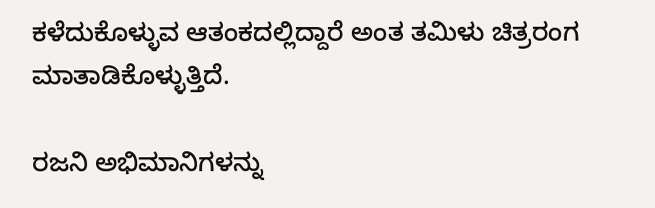ಕಳೆದುಕೊಳ್ಳುವ ಆತಂಕದಲ್ಲಿದ್ದಾರೆ ಅಂತ ತಮಿಳು ಚಿತ್ರರಂಗ ಮಾತಾಡಿಕೊಳ್ಳುತ್ತಿದೆ.

ರಜನಿ ಅಭಿಮಾನಿಗಳನ್ನು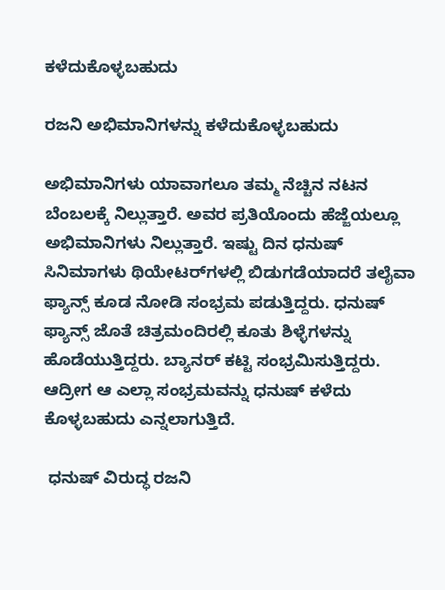ಕಳೆದುಕೊಳ್ಳಬಹುದು

ರಜನಿ ಅಭಿಮಾನಿಗಳನ್ನು ಕಳೆದುಕೊಳ್ಳಬಹುದು

ಅಭಿಮಾನಿಗಳು ಯಾವಾಗಲೂ ತಮ್ಮ ನೆಚ್ಚಿನ ನಟನ ಬೆಂಬಲಕ್ಕೆ ನಿಲ್ಲುತ್ತಾರೆ. ಅವರ ಪ್ರತಿಯೊಂದು ಹೆಜ್ಜೆಯಲ್ಲೂ ಅಭಿಮಾನಿಗಳು ನಿಲ್ಲುತ್ತಾರೆ. ಇಷ್ಟು ದಿನ ಧನುಷ್ ಸಿನಿಮಾಗಳು ಥಿಯೇಟರ್‌ಗಳಲ್ಲಿ ಬಿಡುಗಡೆಯಾದರೆ ತಲೈವಾ ಫ್ಯಾನ್ಸ್ ಕೂಡ ನೋಡಿ ಸಂಭ್ರಮ ಪಡುತ್ತಿದ್ದರು. ಧನುಷ್ ಫ್ಯಾನ್ಸ್ ಜೊತೆ ಚಿತ್ರಮಂದಿರಲ್ಲಿ ಕೂತು ಶಿಳ್ಳೆಗಳನ್ನು ಹೊಡೆಯುತ್ತಿದ್ದರು. ಬ್ಯಾನರ್ ಕಟ್ಟಿ ಸಂಭ್ರಮಿಸುತ್ತಿದ್ದರು. ಆದ್ರೀಗ ಆ ಎಲ್ಲಾ ಸಂಭ್ರಮವನ್ನು ಧನುಷ್ ಕಳೆದು ಕೊಳ್ಳಬಹುದು ಎನ್ನಲಾಗುತ್ತಿದೆ.

 ಧನುಷ್ ವಿರುದ್ಧ ರಜನಿ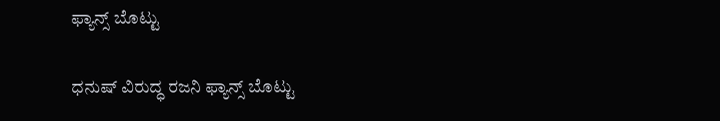ಫ್ಯಾನ್ಸ್ ಬೊಟ್ಟು

ಧನುಷ್ ವಿರುದ್ಧ ರಜನಿ ಫ್ಯಾನ್ಸ್ ಬೊಟ್ಟು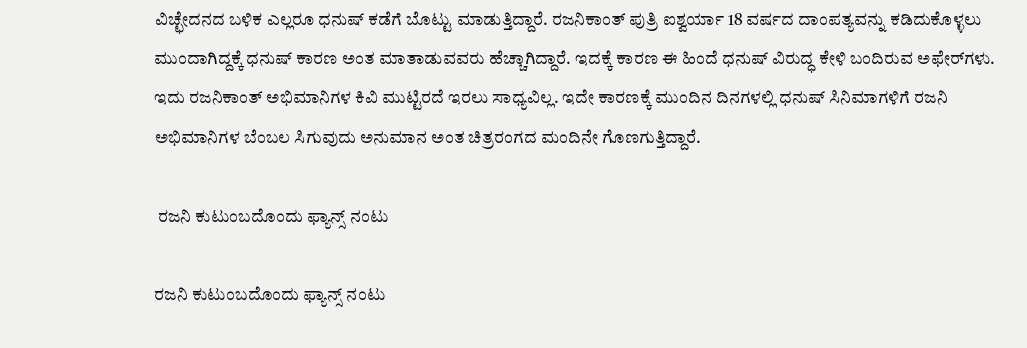ವಿಚ್ಛೇದನದ ಬಳಿಕ ಎಲ್ಲರೂ ಧನುಷ್ ಕಡೆಗೆ ಬೊಟ್ಟು ಮಾಡುತ್ತಿದ್ದಾರೆ. ರಜನಿಕಾಂತ್ ಪುತ್ರಿ ಐಶ್ವರ್ಯಾ 18 ವರ್ಷದ ದಾಂಪತ್ಯವನ್ನು ಕಡಿದುಕೊಳ್ಳಲು ಮುಂದಾಗಿದ್ದಕ್ಕೆ ಧನುಷ್ ಕಾರಣ ಅಂತ ಮಾತಾಡುವವರು ಹೆಚ್ಚಾಗಿದ್ದಾರೆ. ಇದಕ್ಕೆ ಕಾರಣ ಈ ಹಿಂದೆ ಧನುಷ್ ವಿರುದ್ಧ ಕೇಳಿ ಬಂದಿರುವ ಅಫೇರ್‌ಗಳು. ಇದು ರಜನಿಕಾಂತ್ ಅಭಿಮಾನಿಗಳ ಕಿವಿ ಮುಟ್ಟಿರದೆ ಇರಲು ಸಾಧ್ಯವಿಲ್ಲ. ಇದೇ ಕಾರಣಕ್ಕೆ ಮುಂದಿನ ದಿನಗಳಲ್ಲಿ ಧನುಷ್ ಸಿನಿಮಾಗಳಿಗೆ ರಜನಿ ಅಭಿಮಾನಿಗಳ ಬೆಂಬಲ ಸಿಗುವುದು ಅನುಮಾನ ಅಂತ ಚಿತ್ರರಂಗದ ಮಂದಿನೇ ಗೊಣಗುತ್ತಿದ್ದಾರೆ.

 ರಜನಿ ಕುಟುಂಬದೊಂದು ಫ್ಯಾನ್ಸ್ ನಂಟು

ರಜನಿ ಕುಟುಂಬದೊಂದು ಫ್ಯಾನ್ಸ್ ನಂಟು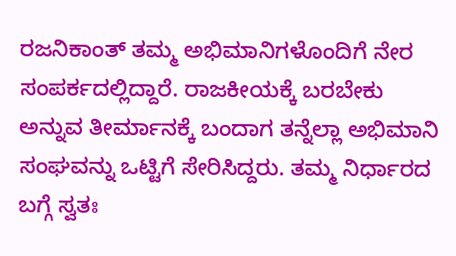ರಜನಿಕಾಂತ್ ತಮ್ಮ ಅಭಿಮಾನಿಗಳೊಂದಿಗೆ ನೇರ ಸಂಪರ್ಕದಲ್ಲಿದ್ದಾರೆ. ರಾಜಕೀಯಕ್ಕೆ ಬರಬೇಕು ಅನ್ನುವ ತೀರ್ಮಾನಕ್ಕೆ ಬಂದಾಗ ತನ್ನೆಲ್ಲಾ ಅಭಿಮಾನಿ ಸಂಘವನ್ನು ಒಟ್ಟಿಗೆ ಸೇರಿಸಿದ್ದರು. ತಮ್ಮ ನಿರ್ಧಾರದ ಬಗ್ಗೆ ಸ್ವತಃ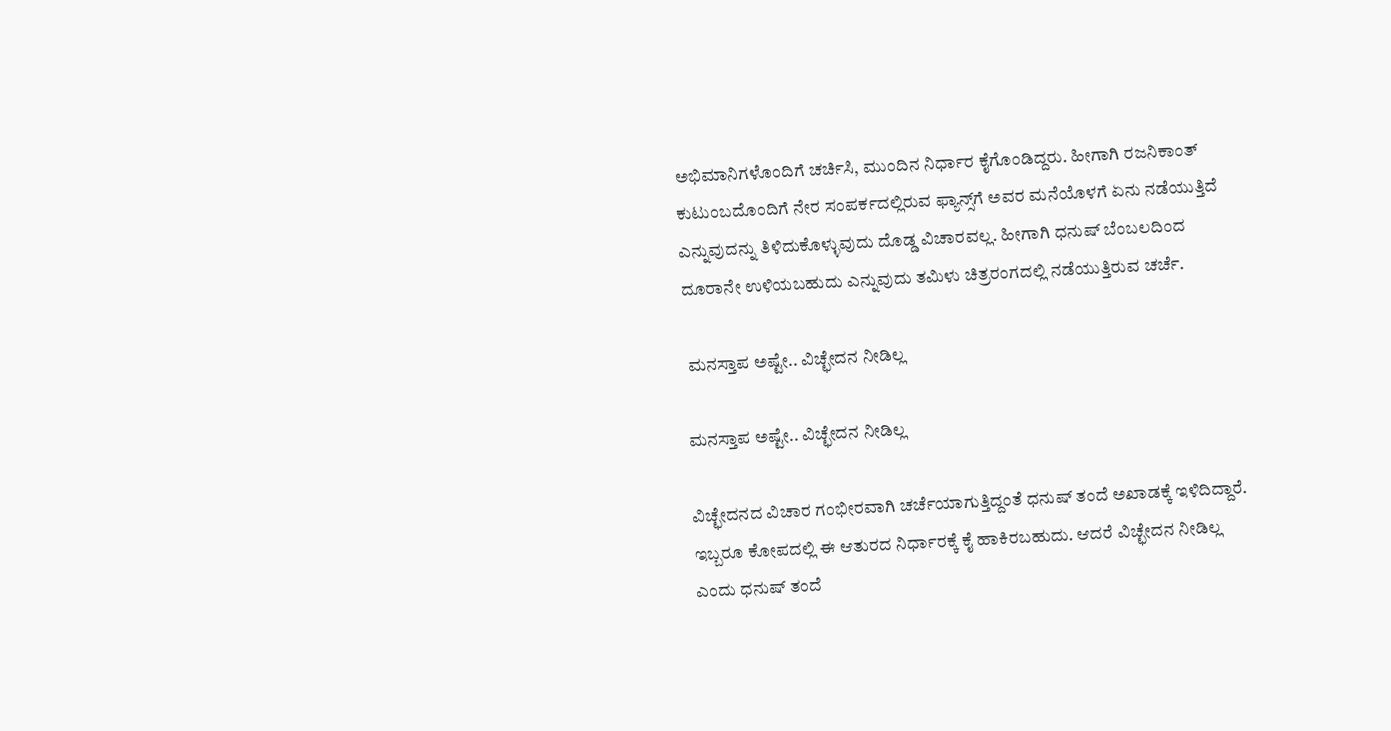ಅಭಿಮಾನಿಗಳೊಂದಿಗೆ ಚರ್ಚಿಸಿ, ಮುಂದಿನ ನಿರ್ಧಾರ ಕೈಗೊಂಡಿದ್ದರು. ಹೀಗಾಗಿ ರಜನಿಕಾಂತ್ ಕುಟುಂಬದೊಂದಿಗೆ ನೇರ ಸಂಪರ್ಕದಲ್ಲಿರುವ ಫ್ಯಾನ್ಸ್‌ಗೆ ಅವರ ಮನೆಯೊಳಗೆ ಏನು ನಡೆಯುತ್ತಿದೆ ಎನ್ನುವುದನ್ನು ತಿಳಿದುಕೊಳ್ಳುವುದು ದೊಡ್ಡ ವಿಚಾರವಲ್ಲ. ಹೀಗಾಗಿ ಧನುಷ್ ಬೆಂಬಲದಿಂದ ದೂರಾನೇ ಉಳಿಯಬಹುದು ಎನ್ನುವುದು ತಮಿಳು ಚಿತ್ರರಂಗದಲ್ಲಿ ನಡೆಯುತ್ತಿರುವ ಚರ್ಚೆ.

 ಮನಸ್ತಾಪ ಅಷ್ಟೇ.. ವಿಚ್ಛೇದನ ನೀಡಿಲ್ಲ

ಮನಸ್ತಾಪ ಅಷ್ಟೇ.. ವಿಚ್ಛೇದನ ನೀಡಿಲ್ಲ

ವಿಚ್ಛೇದನದ ವಿಚಾರ ಗಂಭೀರವಾಗಿ ಚರ್ಚೆಯಾಗುತ್ತಿದ್ದಂತೆ ಧನುಷ್ ತಂದೆ ಅಖಾಡಕ್ಕೆ ಇಳಿದಿದ್ದಾರೆ. ಇಬ್ಬರೂ ಕೋಪದಲ್ಲಿ ಈ ಆತುರದ ನಿರ್ಧಾರಕ್ಕೆ ಕೈ ಹಾಕಿರಬಹುದು. ಆದರೆ ವಿಚ್ಛೇದನ ನೀಡಿಲ್ಲ ಎಂದು ಧನುಷ್ ತಂದೆ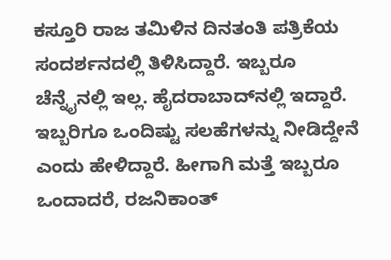ಕಸ್ತೂರಿ ರಾಜ ತಮಿಳಿನ ದಿನತಂತಿ ಪತ್ರಿಕೆಯ ಸಂದರ್ಶನದಲ್ಲಿ ತಿಳಿಸಿದ್ದಾರೆ. ಇಬ್ಬರೂ ಚೆನ್ನೈನಲ್ಲಿ ಇಲ್ಲ. ಹೈದರಾಬಾದ್‌ನಲ್ಲಿ ಇದ್ದಾರೆ. ಇಬ್ಬರಿಗೂ ಒಂದಿಷ್ಟು ಸಲಹೆಗಳನ್ನು ನೀಡಿದ್ದೇನೆ ಎಂದು ಹೇಳಿದ್ದಾರೆ. ಹೀಗಾಗಿ ಮತ್ತೆ ಇಬ್ಬರೂ ಒಂದಾದರೆ, ರಜನಿಕಾಂತ್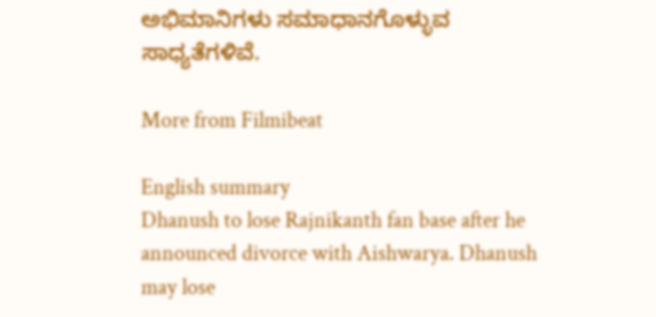ಅಭಿಮಾನಿಗಳು ಸಮಾಧಾನಗೊಳ್ಳುವ ಸಾಧ್ಯತೆಗಳಿವೆ.

More from Filmibeat

English summary
Dhanush to lose Rajnikanth fan base after he announced divorce with Aishwarya. Dhanush may lose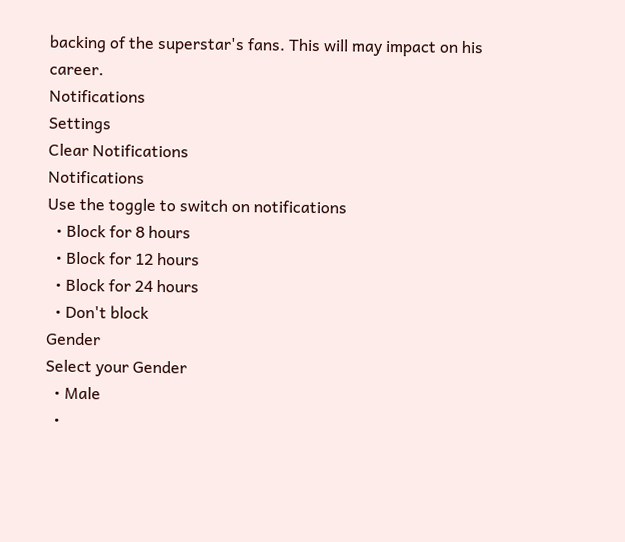backing of the superstar's fans. This will may impact on his career.
Notifications
Settings
Clear Notifications
Notifications
Use the toggle to switch on notifications
  • Block for 8 hours
  • Block for 12 hours
  • Block for 24 hours
  • Don't block
Gender
Select your Gender
  • Male
  •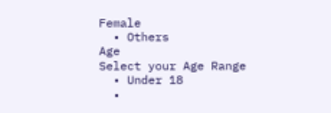Female
  • Others
Age
Select your Age Range
  • Under 18
  •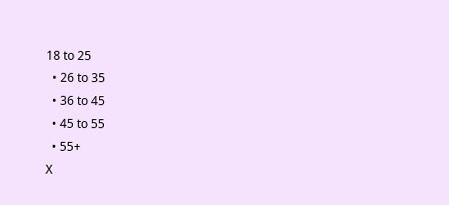18 to 25
  • 26 to 35
  • 36 to 45
  • 45 to 55
  • 55+
X